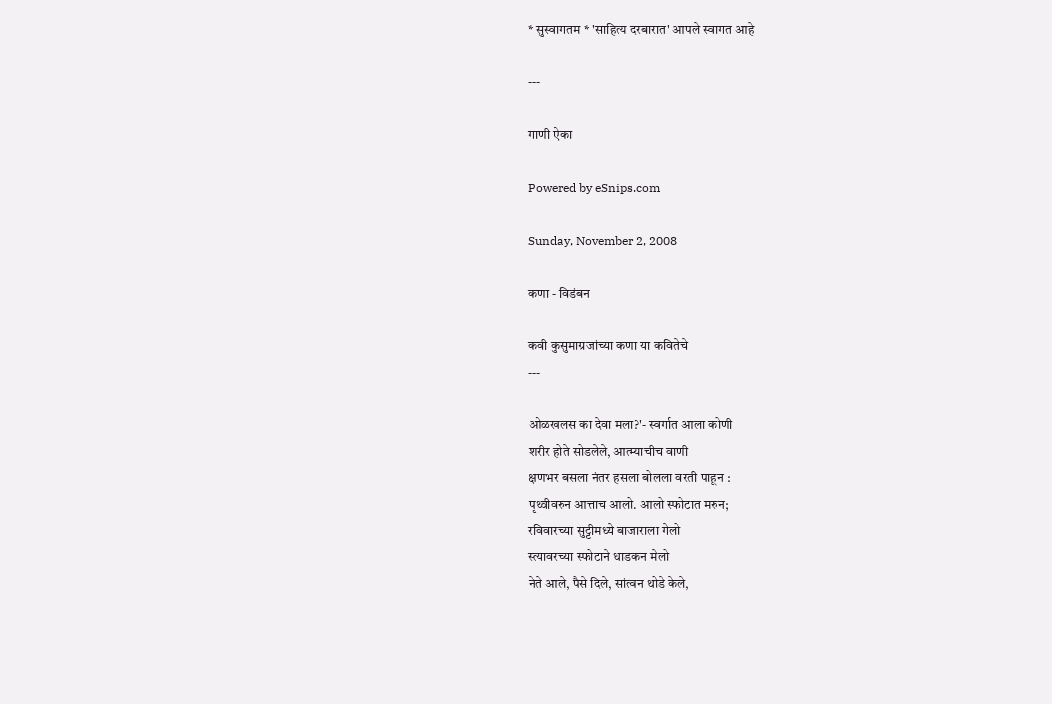* सुस्वागतम * 'साहित्य दरबारात' आपले स्वागत आहे

---

गाणी ऐका

Powered by eSnips.com

Sunday, November 2, 2008

कणा - विडंबन

कवी कुसुमाग्रजांच्या कणा या कवितेचे
---

ओळखलस का देवा मला?'- स्वर्गात आला कोणी
शरीर होते सोडलेले, आत्म्याचीच वाणी
क्षणभर बसला नंतर हसला बोलला वरती पाहून :
पृथ्वीवरुन आत्ताच आलो. आलो स्फोटात मरुन;
रविवारच्या सुट्टीमध्ये बाजाराला गेलो
स्त्यावरच्या स्फोटाने धाडकन मेलो
नेते आले, पैसे दिले, सांत्वन थोडे केले,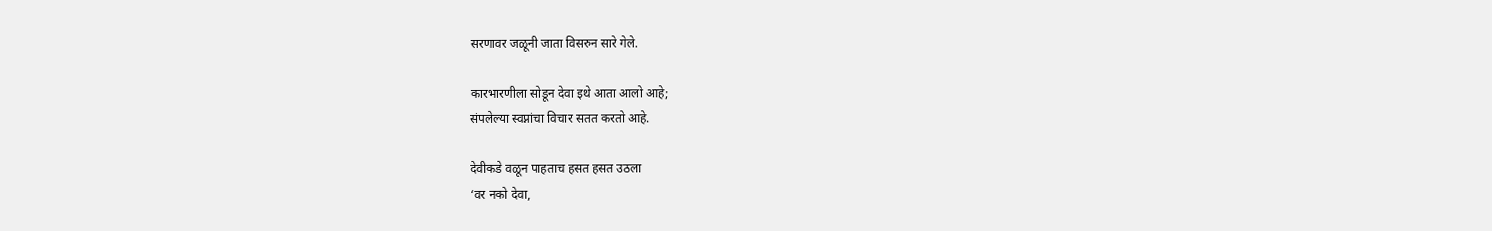सरणावर जळूनी जाता विसरुन सारे गेले.

कारभारणीला सोडून देवा इथे आता आलो आहे;
संपलेल्या स्वप्नांचा विचार सतत करतो आहे.

देवीकडे वळून पाहताच हसत हसत उठला
‘वर नको देवा,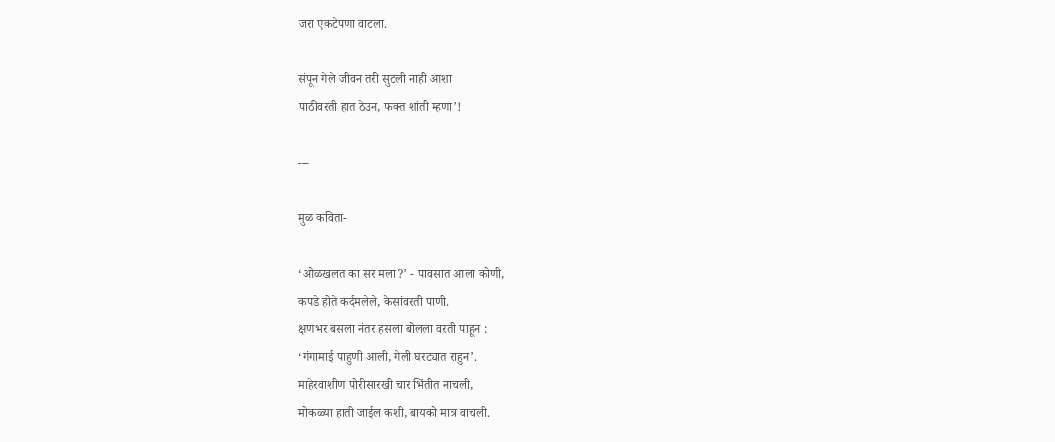जरा एकटेपणा वाटला.

संपून गेले जीवन तरी सुटली नाही आशा
पाठीवरती हात ठेउन, फक्‍त शांती म्हणा’!

---

मुळ कविता-

‘ओळखलत का सर मला?’ - पावसात आला कोणी,
कपडे होते कर्दमलेले, केसांवरती पाणी.
क्षणभर बसला नंतर हसला बोलला वरती पाहून :
‘गंगामाई पाहुणी आली, गेली घरट्यात राहुन’.
माहेरवाशीण पोरीसारखी चार भिंतीत नाचली,
मोकळ्या हाती जाईल कशी, बायको मात्र वाचली.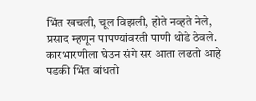भिंत खचली, चूल विझली, होते नव्हते नेले,
प्रसाद म्हणून पापण्यांवरती पाणी थोडे ठेवले.
कारभारणीला घेउन संगे सर आता लढतो आहे
पडकी भिंत बांधतो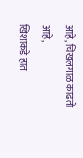आहे, चिखलगाळ काढतो आहे,
खिशाकडे हात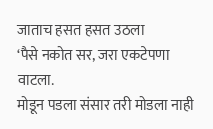जाताच हसत हसत उठला
‘पैसे नकोत सर, जरा एकटेपणा वाटला.
मोडून पडला संसार तरी मोडला नाही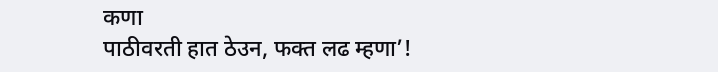कणा
पाठीवरती हात ठेउन, फक्‍त लढ म्हणा’!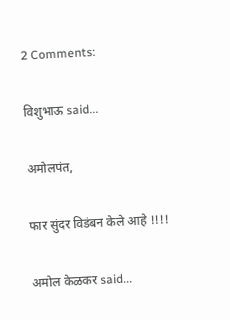2 Comments:

विशुभाऊ said...

अमोलपंत,

फार सुंदर विडंबन केले आहे !!!!

अमोल केळकर said...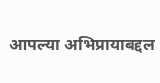आपल्या अभिप्रायाबद्दल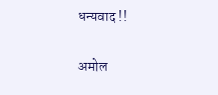धन्यवाद !!

अमोल